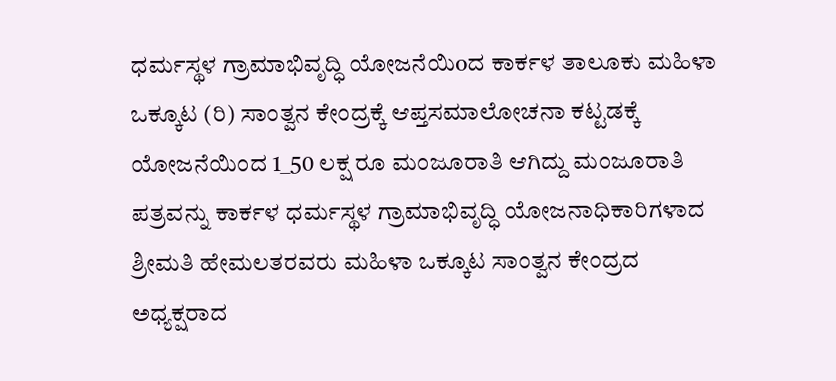ಧರ್ಮಸ್ಥಳ ಗ್ರಾಮಾಭಿವೃದ್ಧಿ ಯೋಜನೆಯಿoದ ಕಾರ್ಕಳ ತಾಲೂಕು ಮಹಿಳಾ ಒಕ್ಕೂಟ (ರಿ) ಸಾಂತ್ವನ ಕೇಂದ್ರಕ್ಕೆ ಆಪ್ತಸಮಾಲೋಚನಾ ಕಟ್ಟಡಕ್ಕೆ ಯೋಜನೆಯಿಂದ 1_50 ಲಕ್ಷ ರೂ ಮಂಜೂರಾತಿ ಆಗಿದ್ದು ಮಂಜೂರಾತಿ ಪತ್ರವನ್ನು ಕಾರ್ಕಳ ಧರ್ಮಸ್ಥಳ ಗ್ರಾಮಾಭಿವೃದ್ಧಿ ಯೋಜನಾಧಿಕಾರಿಗಳಾದ ಶ್ರೀಮತಿ ಹೇಮಲತರವರು ಮಹಿಳಾ ಒಕ್ಕೂಟ ಸಾಂತ್ವನ ಕೇಂದ್ರದ ಅಧ್ಯಕ್ಷರಾದ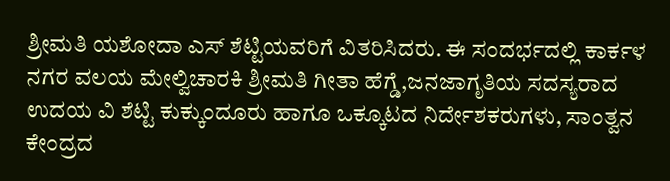ಶ್ರೀಮತಿ ಯಶೋದಾ ಎಸ್ ಶೆಟ್ಟಿಯವರಿಗೆ ವಿತರಿಸಿದರು. ಈ ಸಂದರ್ಭದಲ್ಲಿ ಕಾರ್ಕಳ ನಗರ ವಲಯ ಮೇಲ್ವಿಚಾರಕಿ ಶ್ರೀಮತಿ ಗೀತಾ ಹೆಗ್ಡೆ,ಜನಜಾಗೃತಿಯ ಸದಸ್ಯರಾದ ಉದಯ ವಿ ಶೆಟ್ಟಿ ಕುಕ್ಕುಂದೂರು ಹಾಗೂ ಒಕ್ಕೂಟದ ನಿರ್ದೇಶಕರುಗಳು, ಸಾಂತ್ವನ ಕೇಂದ್ರದ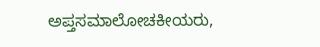ಅಪ್ತಸಮಾಲೋಚಕೀಯರು,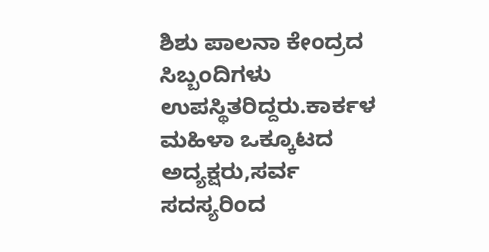ಶಿಶು ಪಾಲನಾ ಕೇಂದ್ರದ ಸಿಬ್ಬಂದಿಗಳು ಉಪಸ್ಥಿತರಿದ್ದರು.ಕಾರ್ಕಳ ಮಹಿಳಾ ಒಕ್ಕೂಟದ ಅದ್ಯಕ್ಷರು,ಸರ್ವ ಸದಸ್ಯರಿಂದ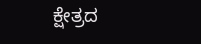ಕ್ಷೇತ್ರದ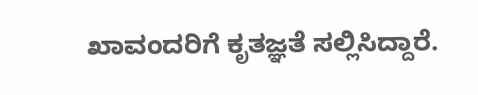ಖಾವಂದರಿಗೆ ಕೃತಜ್ಞತೆ ಸಲ್ಲಿಸಿದ್ದಾರೆ.